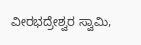ವೀರಭದ್ರೇಶ್ವರ ಸ್ವಾಮಿ,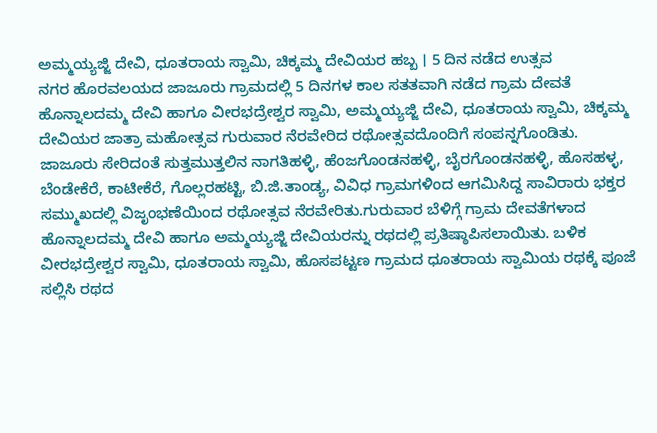ಅಮ್ಮಯ್ಯಜ್ಜಿ ದೇವಿ, ಧೂತರಾಯ ಸ್ವಾಮಿ, ಚಿಕ್ಕಮ್ಮ ದೇವಿಯರ ಹಬ್ಬ । 5 ದಿನ ನಡೆದ ಉತ್ಸವ
ನಗರ ಹೊರವಲಯದ ಜಾಜೂರು ಗ್ರಾಮದಲ್ಲಿ 5 ದಿನಗಳ ಕಾಲ ಸತತವಾಗಿ ನಡೆದ ಗ್ರಾಮ ದೇವತೆ ಹೊನ್ನಾಲದಮ್ಮ ದೇವಿ ಹಾಗೂ ವೀರಭದ್ರೇಶ್ವರ ಸ್ವಾಮಿ, ಅಮ್ಮಯ್ಯಜ್ಜಿ ದೇವಿ, ಧೂತರಾಯ ಸ್ವಾಮಿ, ಚಿಕ್ಕಮ್ಮ ದೇವಿಯರ ಜಾತ್ರಾ ಮಹೋತ್ಸವ ಗುರುವಾರ ನೆರವೇರಿದ ರಥೋತ್ಸವದೊಂದಿಗೆ ಸಂಪನ್ನಗೊಂಡಿತು.
ಜಾಜೂರು ಸೇರಿದಂತೆ ಸುತ್ತಮುತ್ತಲಿನ ನಾಗತಿಹಳ್ಳಿ, ಹೆಂಜಗೊಂಡನಹಳ್ಳಿ, ಬೈರಗೊಂಡನಹಳ್ಳಿ, ಹೊಸಹಳ್ಳ, ಬೆಂಡೇಕೆರೆ, ಕಾಟೀಕೆರೆ, ಗೊಲ್ಲರಹಟ್ಟಿ, ಬಿ.ಜಿ.ತಾಂಡ್ಯ, ವಿವಿಧ ಗ್ರಾಮಗಳಿಂದ ಆಗಮಿಸಿದ್ದ ಸಾವಿರಾರು ಭಕ್ತರ ಸಮ್ಮುಖದಲ್ಲಿ ವಿಜೃಂಭಣೆಯಿಂದ ರಥೋತ್ಸವ ನೆರವೇರಿತು.ಗುರುವಾರ ಬೆಳಿಗ್ಗೆ ಗ್ರಾಮ ದೇವತೆಗಳಾದ ಹೊನ್ನಾಲದಮ್ಮ ದೇವಿ ಹಾಗೂ ಅಮ್ಮಯ್ಯಜ್ಜಿ ದೇವಿಯರನ್ನು ರಥದಲ್ಲಿ ಪ್ರತಿಷ್ಠಾಪಿಸಲಾಯಿತು. ಬಳಿಕ ವೀರಭದ್ರೇಶ್ವರ ಸ್ವಾಮಿ, ಧೂತರಾಯ ಸ್ವಾಮಿ, ಹೊಸಪಟ್ಟಣ ಗ್ರಾಮದ ಧೂತರಾಯ ಸ್ವಾಮಿಯ ರಥಕ್ಕೆ ಪೂಜೆ ಸಲ್ಲಿಸಿ ರಥದ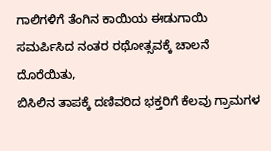ಗಾಲಿಗಳಿಗೆ ತೆಂಗಿನ ಕಾಯಿಯ ಈಡುಗಾಯಿ ಸಮರ್ಪಿಸಿದ ನಂತರ ರಥೋತ್ಸವಕ್ಕೆ ಚಾಲನೆ ದೊರೆಯಿತು,
ಬಿಸಿಲಿನ ತಾಪಕ್ಕೆ ದಣಿವರಿದ ಭಕ್ತರಿಗೆ ಕೆಲವು ಗ್ರಾಮಗಳ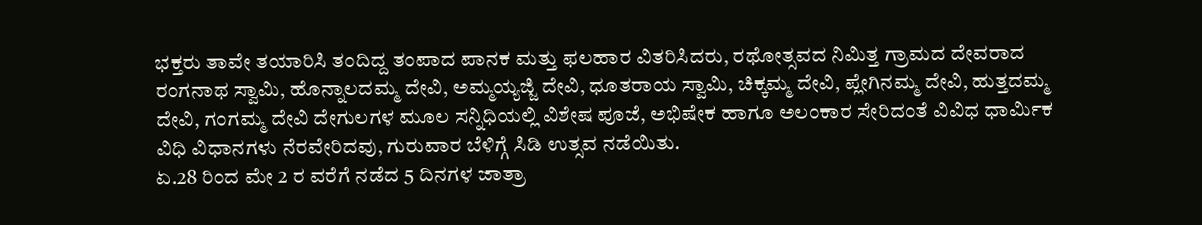ಭಕ್ತರು ತಾವೇ ತಯಾರಿಸಿ ತಂದಿದ್ದ ತಂಪಾದ ಪಾನಕ ಮತ್ತು ಫಲಹಾರ ವಿತರಿಸಿದರು, ರಥೋತ್ಸವದ ನಿಮಿತ್ತ ಗ್ರಾಮದ ದೇವರಾದ ರಂಗನಾಥ ಸ್ವಾಮಿ, ಹೊನ್ನಾಲದಮ್ಮ ದೇವಿ, ಅಮ್ಮಯ್ಯಜ್ಜಿ ದೇವಿ, ಧೂತರಾಯ ಸ್ವಾಮಿ, ಚಿಕ್ಕಮ್ಮ ದೇವಿ, ಪ್ಲೇಗಿನಮ್ಮ ದೇವಿ, ಹುತ್ತದಮ್ಮ ದೇವಿ, ಗಂಗಮ್ಮ ದೇವಿ ದೇಗುಲಗಳ ಮೂಲ ಸನ್ನಿಧಿಯಲ್ಲಿ ವಿಶೇಷ ಪೂಜೆ, ಅಭಿಷೇಕ ಹಾಗೂ ಅಲಂಕಾರ ಸೇರಿದಂತೆ ವಿವಿಧ ಧಾರ್ಮಿಕ ವಿಧಿ ವಿಧಾನಗಳು ನೆರವೇರಿದವು, ಗುರುವಾರ ಬೆಳಿಗ್ಗೆ ಸಿಡಿ ಉತ್ಸವ ನಡೆಯಿತು.
ಏ.28 ರಿಂದ ಮೇ 2 ರ ವರೆಗೆ ನಡೆದ 5 ದಿನಗಳ ಜಾತ್ರಾ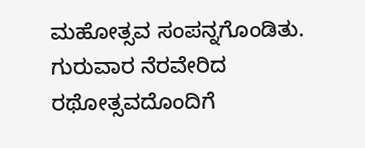ಮಹೋತ್ಸವ ಸಂಪನ್ನಗೊಂಡಿತು. ಗುರುವಾರ ನೆರವೇರಿದ ರಥೋತ್ಸವದೊಂದಿಗೆ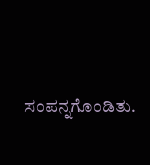ಸಂಪನ್ನಗೊಂಡಿತು.